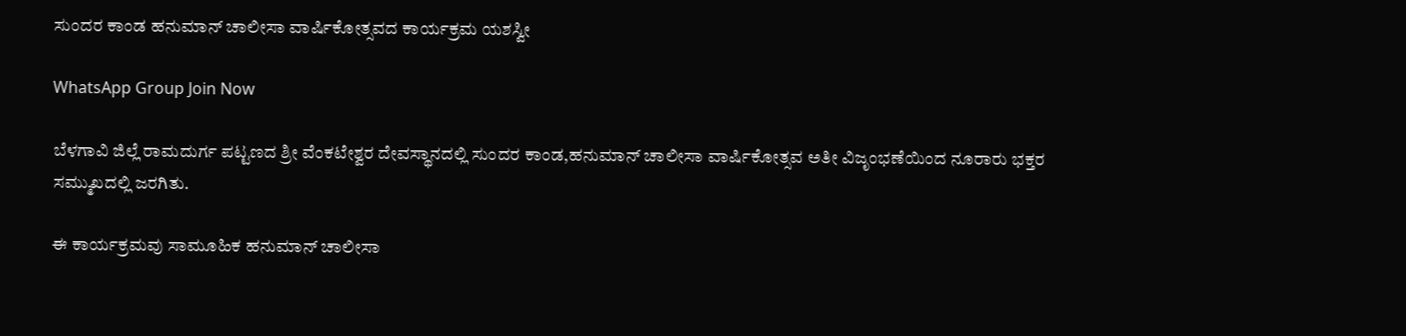ಸುಂದರ ಕಾಂಡ ಹನುಮಾನ್ ಚಾಲೀಸಾ ವಾರ್ಷಿಕೋತ್ಸವದ ಕಾರ್ಯಕ್ರಮ ಯಶಸ್ವೀ

WhatsApp Group Join Now

ಬೆಳಗಾವಿ ಜಿಲ್ಲೆ ರಾಮದುರ್ಗ ಪಟ್ಟಣದ ಶ್ರೀ ವೆಂಕಟೇಶ್ವರ ದೇವಸ್ಥಾನದಲ್ಲಿ ಸುಂದರ ಕಾಂಡ,ಹನುಮಾನ್ ಚಾಲೀಸಾ ವಾರ್ಷಿಕೋತ್ಸವ ಅತೀ ವಿಜೃಂಭಣೆಯಿಂದ ನೂರಾರು ಭಕ್ತರ ಸಮ್ಮುಖದಲ್ಲಿ ಜರಗಿತು.

ಈ ಕಾರ್ಯಕ್ರಮವು ಸಾಮೂಹಿಕ ಹನುಮಾನ್ ಚಾಲೀಸಾ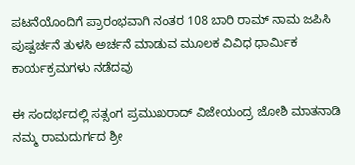ಪಟನೆಯೊಂದಿಗೆ ಪ್ರಾರಂಭವಾಗಿ ನಂತರ 108 ಬಾರಿ ರಾಮ್ ನಾಮ ಜಪಿಸಿ ಪುಷ್ಪರ್ಚನೆ ತುಳಸಿ ಅರ್ಚನೆ ಮಾಡುವ ಮೂಲಕ ವಿವಿಧ ಧಾರ್ಮಿಕ ಕಾರ್ಯಕ್ರಮಗಳು ನಡೆದವು

ಈ ಸಂದರ್ಭದಲ್ಲಿ ಸತ್ಸಂಗ ಪ್ರಮುಖರಾದ್ ವಿಜೇಯಂದ್ರ ಜೋಶಿ ಮಾತನಾಡಿ ನಮ್ಮ ರಾಮದುರ್ಗದ ಶ್ರೀ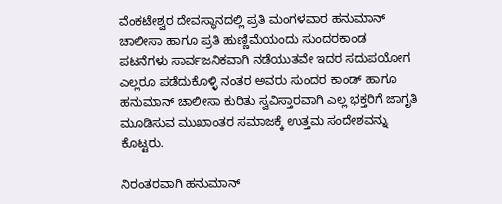ವೆಂಕಟೇಶ್ವರ ದೇವಸ್ಥಾನದಲ್ಲಿ ಪ್ರತಿ ಮಂಗಳವಾರ ಹನುಮಾನ್ ಚಾಲೀಸಾ ಹಾಗೂ ಪ್ರತಿ ಹುಣ್ಣಿಮೆಯಂದು ಸುಂದರಕಾಂಡ ಪಟನೆಗಳು ಸಾರ್ವಜನಿಕವಾಗಿ ನಡೆಯುತವೇ ಇದರ ಸದುಪಯೋಗ ಎಲ್ಲರೂ ಪಡೆದುಕೊಳ್ಳಿ ನಂತರ ಅವರು ಸುಂದರ ಕಾಂಡ್ ಹಾಗೂ ಹನುಮಾನ್ ಚಾಲೀಸಾ ಕುರಿತು ಸ್ವವಿಸ್ತಾರವಾಗಿ ಎಲ್ಲ ಭಕ್ತರಿಗೆ ಜಾಗೃತಿ ಮೂಡಿಸುವ ಮುಖಾಂತರ ಸಮಾಜಕ್ಕೆ ಉತ್ತಮ ಸಂದೇಶವನ್ನು ಕೊಟ್ಟರು.

ನಿರಂತರವಾಗಿ ಹನುಮಾನ್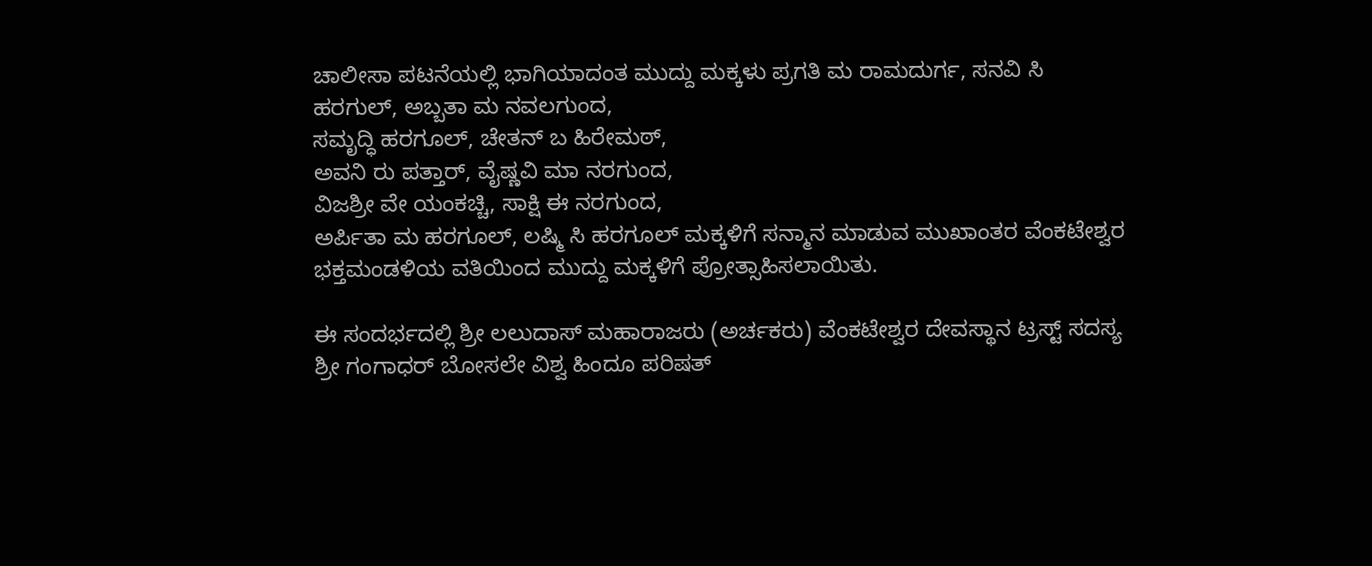ಚಾಲೀಸಾ ಪಟನೆಯಲ್ಲಿ ಭಾಗಿಯಾದಂತ ಮುದ್ದು ಮಕ್ಕಳು ಪ್ರಗತಿ ಮ ರಾಮದುರ್ಗ, ಸನವಿ ಸಿ ಹರಗುಲ್, ಅಬ್ಬತಾ ಮ ನವಲಗುಂದ,
ಸಮೃದ್ಧಿ ಹರಗೂಲ್, ಚೇತನ್ ಬ ಹಿರೇಮಠ್,
ಅವನಿ ರು ಪತ್ತಾರ್, ವೈಷ್ಣವಿ ಮಾ ನರಗುಂದ,
ವಿಜಶ್ರೀ ವೇ ಯಂಕಚ್ಚಿ, ಸಾಕ್ಷಿ ಈ ನರಗುಂದ,
ಅರ್ಪಿತಾ ಮ ಹರಗೂಲ್, ಲಷ್ಮಿ ಸಿ ಹರಗೂಲ್ ಮಕ್ಕಳಿಗೆ ಸನ್ಮಾನ ಮಾಡುವ ಮುಖಾಂತರ ವೆಂಕಟೇಶ್ವರ ಭಕ್ತಮಂಡಳಿಯ ವತಿಯಿಂದ ಮುದ್ದು ಮಕ್ಕಳಿಗೆ ಪ್ರೋತ್ಸಾಹಿಸಲಾಯಿತು.

ಈ ಸಂದರ್ಭದಲ್ಲಿ ಶ್ರೀ ಲಲುದಾಸ್ ಮಹಾರಾಜರು (ಅರ್ಚಕರು) ವೆಂಕಟೇಶ್ವರ ದೇವಸ್ಥಾನ ಟ್ರಸ್ಟ್ ಸದಸ್ಯ ಶ್ರೀ ಗಂಗಾಧರ್ ಬೋಸಲೇ ವಿಶ್ವ ಹಿಂದೂ ಪರಿಷತ್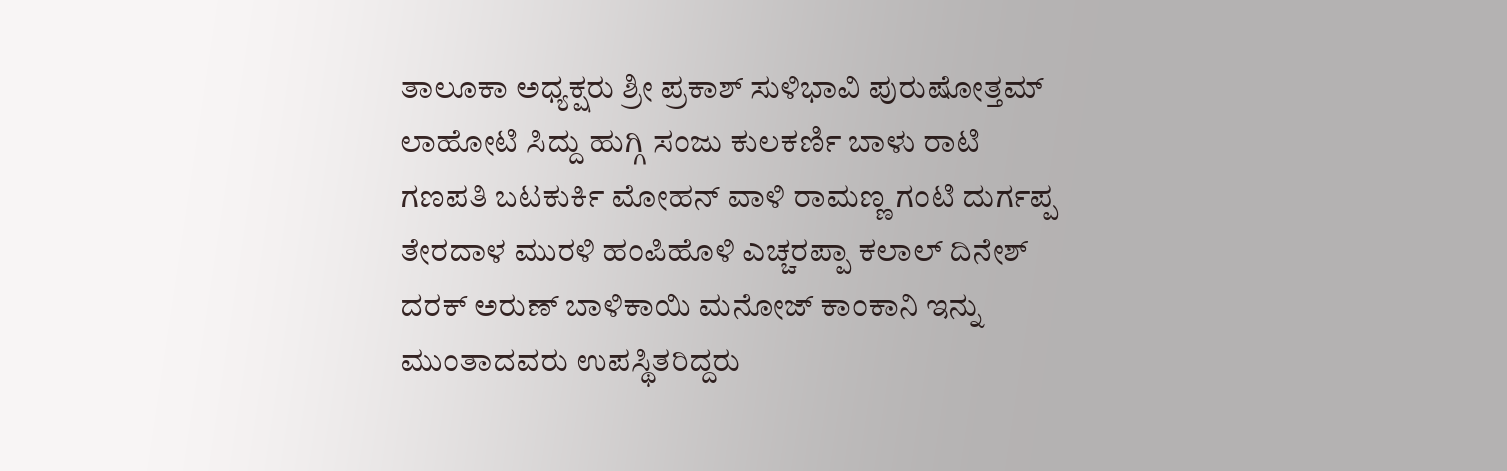ತಾಲೂಕಾ ಅಧ್ಯಕ್ಷರು ಶ್ರೀ ಪ್ರಕಾಶ್ ಸುಳಿಭಾವಿ ಪುರುಷೋತ್ತಮ್ ಲಾಹೋಟಿ ಸಿದ್ದು ಹುಗ್ಗಿ ಸಂಜು ಕುಲಕರ್ಣಿ ಬಾಳು ರಾಟಿ ಗಣಪತಿ ಬಟಕುರ್ಕಿ ಮೋಹನ್ ವಾಳಿ ರಾಮಣ್ಣ ಗಂಟಿ ದುರ್ಗಪ್ಪ ತೇರದಾಳ ಮುರಳಿ ಹಂಪಿಹೊಳಿ ಎಚ್ಚರಪ್ಪಾ ಕಲಾಲ್ ದಿನೇಶ್ ದರಕ್ ಅರುಣ್ ಬಾಳಿಕಾಯಿ ಮನೋಜ್ ಕಾಂಕಾನಿ ಇನ್ನು ಮುಂತಾದವರು ಉಪಸ್ಥಿತರಿದ್ದರು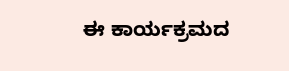ಈ ಕಾರ್ಯಕ್ರಮದ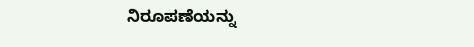ನಿರೂಪಣೆಯನ್ನು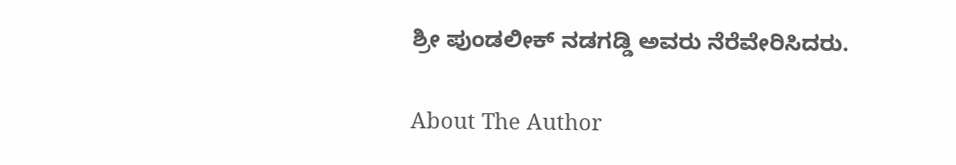ಶ್ರೀ ಪುಂಡಲೀಕ್ ನಡಗಡ್ಡಿ ಅವರು ನೆರೆವೇರಿಸಿದರು.

About The Author